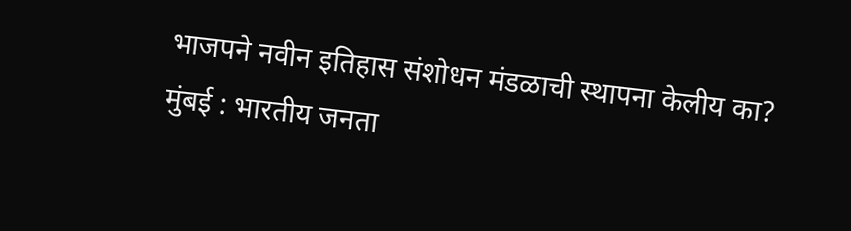भाजपने नवीन इतिहास संशोधन मंडळाची स्थापना केलीय का?
मुंबई : भारतीय जनता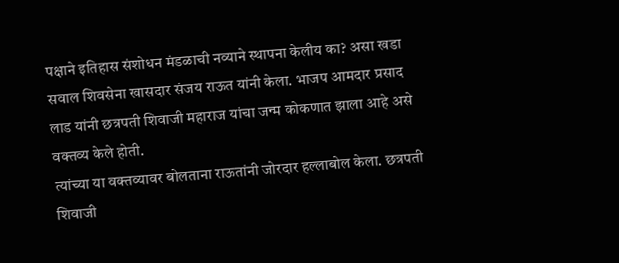पक्षाने इतिहास संशोधन मंडळाची नव्याने स्थापना केलीय का? असा खडा सवाल शिवसेना खासदार संजय राऊत यांनी केला. भाजप आमदार प्रसाद लाड यांनी छत्रपती शिवाजी महाराज यांचा जन्म कोकणात झाला आहे असे वक्तव्य केले होती.
त्यांच्या या वक्तव्यावर बोलताना राऊतांनी जोरदार हल्लाबोल केला. छत्रपती शिवाजी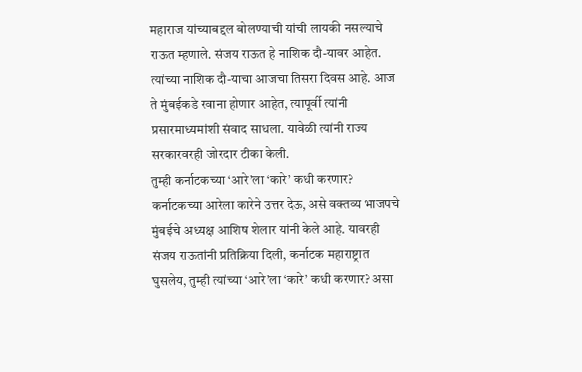महाराज यांच्याबद्दल बोलण्याची यांची लायकी नसल्याचे राऊत म्हणाले. संजय राऊत हे नाशिक दौ-यावर आहेत. त्यांच्या नाशिक दौ-याचा आजचा तिसरा दिवस आहे. आज ते मुंबईकडे रवाना होणार आहेत, त्यापूर्वी त्यांनी प्रसारमाध्यमांशी संवाद साधला. यावेळी त्यांनी राज्य सरकारवरही जोरदार टीका केली.
तुम्ही कर्नाटकच्या ‘आरे’ला ‘कारे’ कधी करणार?
कर्नाटकच्या आरेला कारेने उत्तर देऊ, असे वक्तव्य भाजपचे मुंबईचे अध्यक्ष आशिष शेलार यांनी केले आहे. यावरही संजय राऊतांनी प्रतिक्रिया दिली, कर्नाटक महाराष्ट्रात घुसलेय, तुम्ही त्यांच्या ‘आरे’ला ‘कारे’ कधी करणार? असा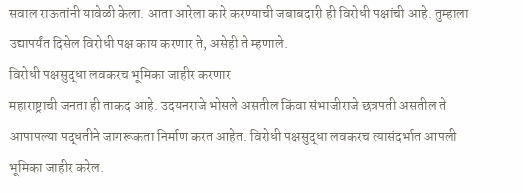सवाल राऊतांनी यावेळी केला. आता आरेला कारे करण्याची जबाबदारी ही विरोधी पक्षांची आहे. तुम्हाला उद्यापर्यंत दिसेल विरोधी पक्ष काय करणार ते, असेही ते म्हणाले.
विरोधी पक्षसुद्धा लवकरच भूमिका जाहीर करणार
महाराष्ट्राची जनता ही ताकद आहे. उदयनराजे भोसले असतील किंवा संभाजीराजे छत्रपती असतील ते आपापल्या पद्धतीने जागरूकता निर्माण करत आहेत. विरोधी पक्षसुद्धा लवकरच त्यासंदर्भात आपली भूमिका जाहीर करेल.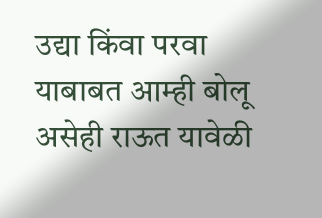उद्या किंवा परवा याबाबत आम्ही बोलू असेही राऊत यावेळी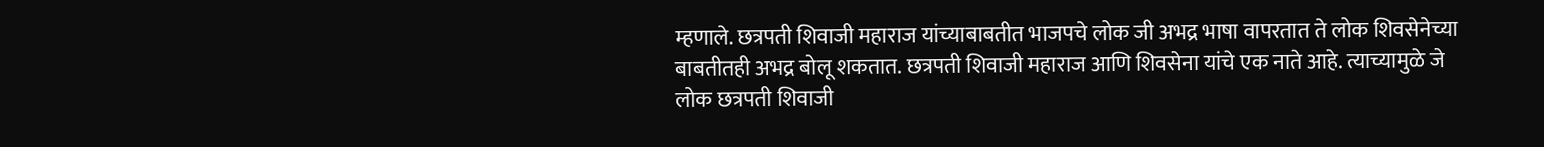म्हणाले. छत्रपती शिवाजी महाराज यांच्याबाबतीत भाजपचे लोक जी अभद्र भाषा वापरतात ते लोक शिवसेनेच्या बाबतीतही अभद्र बोलू शकतात. छत्रपती शिवाजी महाराज आणि शिवसेना यांचे एक नाते आहे. त्याच्यामुळे जे लोक छत्रपती शिवाजी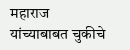महाराज यांच्याबाबत चुकीचे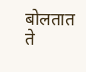बोलतात ते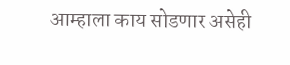आम्हाला काय सोडणार असेही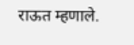राऊत म्हणाले.